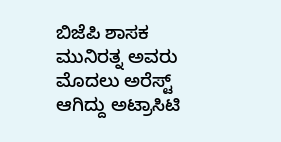ಬಿಜೆಪಿ ಶಾಸಕ ಮುನಿರತ್ನ ಅವರು ಮೊದಲು ಅರೆಸ್ಟ್ ಆಗಿದ್ದು ಅಟ್ರಾಸಿಟಿ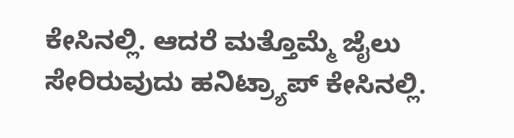ಕೇಸಿನಲ್ಲಿ. ಆದರೆ ಮತ್ತೊಮ್ಮೆ ಜೈಲು ಸೇರಿರುವುದು ಹನಿಟ್ರ್ಯಾಪ್ ಕೇಸಿನಲ್ಲಿ.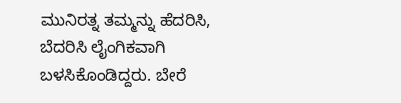ಮುನಿರತ್ನ ತಮ್ಮನ್ನು ಹೆದರಿಸಿ, ಬೆದರಿಸಿ ಲೈಂಗಿಕವಾಗಿ ಬಳಸಿಕೊಂಡಿದ್ದರು. ಬೇರೆ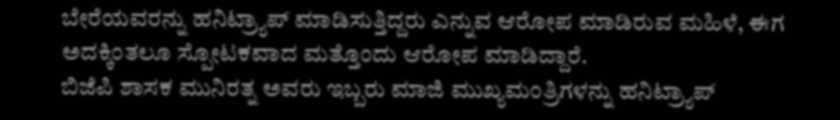ಬೇರೆಯವರನ್ನು ಹನಿಟ್ರ್ಯಾಪ್ ಮಾಡಿಸುತ್ತಿದ್ದರು ಎನ್ನುವ ಆರೋಪ ಮಾಡಿರುವ ಮಹಿಳೆ, ಈಗ ಅದಕ್ಕಿಂತಲೂ ಸ್ಪೋಟಕವಾದ ಮತ್ತೊಂದು ಆರೋಪ ಮಾಡಿದ್ದಾರೆ.
ಬಿಜೆಪಿ ಶಾಸಕ ಮುನಿರತ್ನ ಅವರು ಇಬ್ಬರು ಮಾಜಿ ಮುಖ್ಯಮಂತ್ರಿಗಳನ್ನು ಹನಿಟ್ರ್ಯಾಪ್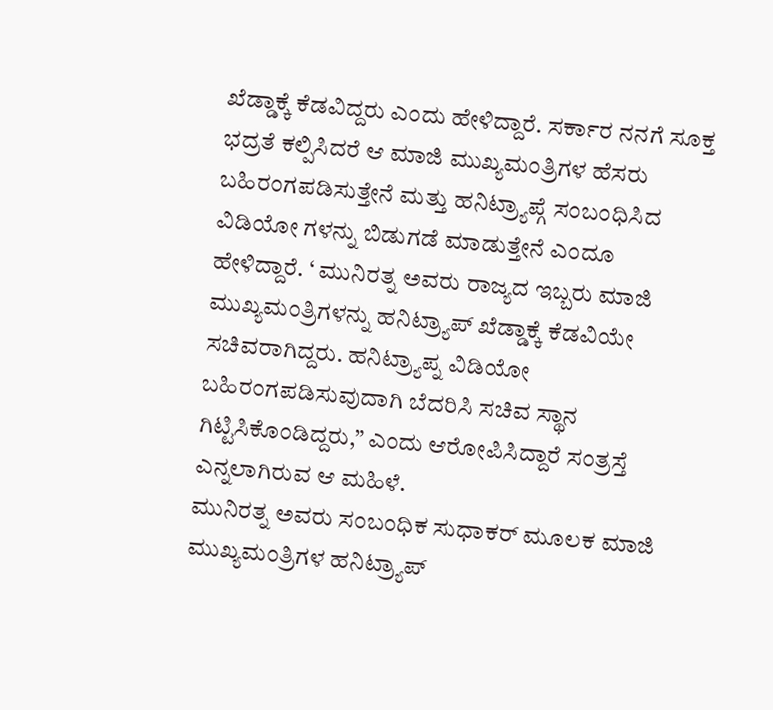ಖೆಡ್ಡಾಕ್ಕೆ ಕೆಡವಿದ್ದರು ಎಂದು ಹೇಳಿದ್ದಾರೆ. ಸರ್ಕಾರ ನನಗೆ ಸೂಕ್ತ ಭದ್ರತೆ ಕಲ್ಪಿಸಿದರೆ ಆ ಮಾಜಿ ಮುಖ್ಯಮಂತ್ರಿಗಳ ಹೆಸರು ಬಹಿರಂಗಪಡಿಸುತ್ತೇನೆ ಮತ್ತು ಹನಿಟ್ರ್ಯಾಪ್ಗೆ ಸಂಬಂಧಿಸಿದ ವಿಡಿಯೋ ಗಳನ್ನು ಬಿಡುಗಡೆ ಮಾಡುತ್ತೇನೆ ಎಂದೂ ಹೇಳಿದ್ದಾರೆ. ‘ ಮುನಿರತ್ನ ಅವರು ರಾಜ್ಯದ ಇಬ್ಬರು ಮಾಜಿ ಮುಖ್ಯಮಂತ್ರಿಗಳನ್ನು ಹನಿಟ್ರ್ಯಾಪ್ ಖೆಡ್ಡಾಕ್ಕೆ ಕೆಡವಿಯೇ ಸಚಿವರಾಗಿದ್ದರು. ಹನಿಟ್ರ್ಯಾಪ್ನ ವಿಡಿಯೋ ಬಹಿರಂಗಪಡಿಸುವುದಾಗಿ ಬೆದರಿಸಿ ಸಚಿವ ಸ್ಥಾನ ಗಿಟ್ಟಿಸಿಕೊಂಡಿದ್ದರು,” ಎಂದು ಆರೋಪಿಸಿದ್ದಾರೆ ಸಂತ್ರಸ್ತೆ ಎನ್ನಲಾಗಿರುವ ಆ ಮಹಿಳೆ.
ಮುನಿರತ್ನ ಅವರು ಸಂಬಂಧಿಕ ಸುಧಾಕರ್ ಮೂಲಕ ಮಾಜಿ ಮುಖ್ಯಮಂತ್ರಿಗಳ ಹನಿಟ್ರ್ಯಾಪ್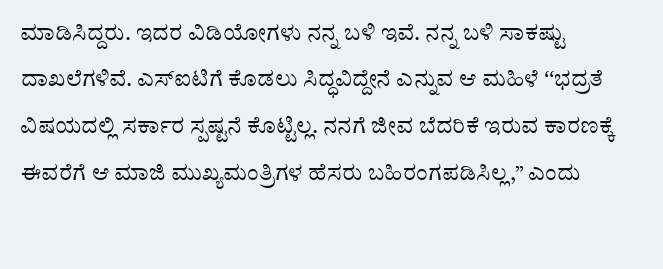ಮಾಡಿಸಿದ್ದರು. ಇದರ ವಿಡಿಯೋಗಳು ನನ್ನ ಬಳಿ ಇವೆ. ನನ್ನ ಬಳಿ ಸಾಕಷ್ಟು ದಾಖಲೆಗಳಿವೆ. ಎಸ್ಐಟಿಗೆ ಕೊಡಲು ಸಿದ್ಧವಿದ್ದೇನೆ ಎನ್ನುವ ಆ ಮಹಿಳೆ ʻʻಭದ್ರತೆ ವಿಷಯದಲ್ಲಿ ಸರ್ಕಾರ ಸ್ಪಷ್ಟನೆ ಕೊಟ್ಟಿಲ್ಲ. ನನಗೆ ಜೀವ ಬೆದರಿಕೆ ಇರುವ ಕಾರಣಕ್ಕೆ ಈವರೆಗೆ ಆ ಮಾಜಿ ಮುಖ್ಯಮಂತ್ರಿಗಳ ಹೆಸರು ಬಹಿರಂಗಪಡಿಸಿಲ್ಲ,” ಎಂದು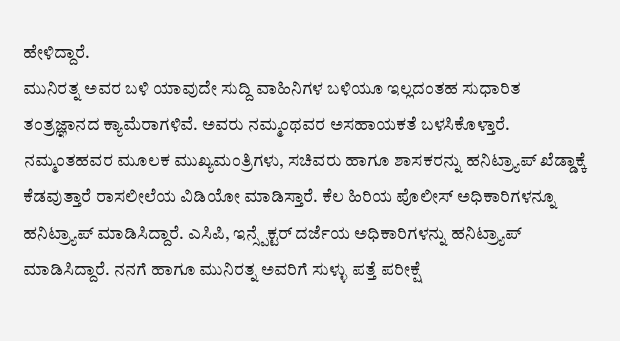ಹೇಳಿದ್ದಾರೆ.
ಮುನಿರತ್ನ ಅವರ ಬಳಿ ಯಾವುದೇ ಸುದ್ದಿ ವಾಹಿನಿಗಳ ಬಳಿಯೂ ಇಲ್ಲದಂತಹ ಸುಧಾರಿತ ತಂತ್ರಜ್ಞಾನದ ಕ್ಯಾಮೆರಾಗಳಿವೆ. ಅವರು ನಮ್ಮಂಥವರ ಅಸಹಾಯಕತೆ ಬಳಸಿಕೊಳ್ತಾರೆ. ನಮ್ಮಂತಹವರ ಮೂಲಕ ಮುಖ್ಯಮಂತ್ರಿಗಳು, ಸಚಿವರು ಹಾಗೂ ಶಾಸಕರನ್ನು ಹನಿಟ್ರ್ಯಾಪ್ ಖೆಡ್ಡಾಕ್ಕೆ ಕೆಡವುತ್ತಾರೆ ರಾಸಲೀಲೆಯ ವಿಡಿಯೋ ಮಾಡಿಸ್ತಾರೆ. ಕೆಲ ಹಿರಿಯ ಪೊಲೀಸ್ ಅಧಿಕಾರಿಗಳನ್ನೂ ಹನಿಟ್ರ್ಯಾಪ್ ಮಾಡಿಸಿದ್ದಾರೆ. ಎಸಿಪಿ, ಇನ್ಸ್ಪೆಕ್ಟರ್ ದರ್ಜೆಯ ಅಧಿಕಾರಿಗಳನ್ನು ಹನಿಟ್ರ್ಯಾಪ್ ಮಾಡಿಸಿದ್ದಾರೆ. ನನಗೆ ಹಾಗೂ ಮುನಿರತ್ನ ಅವರಿಗೆ ಸುಳ್ಳು ಪತ್ತೆ ಪರೀಕ್ಷೆ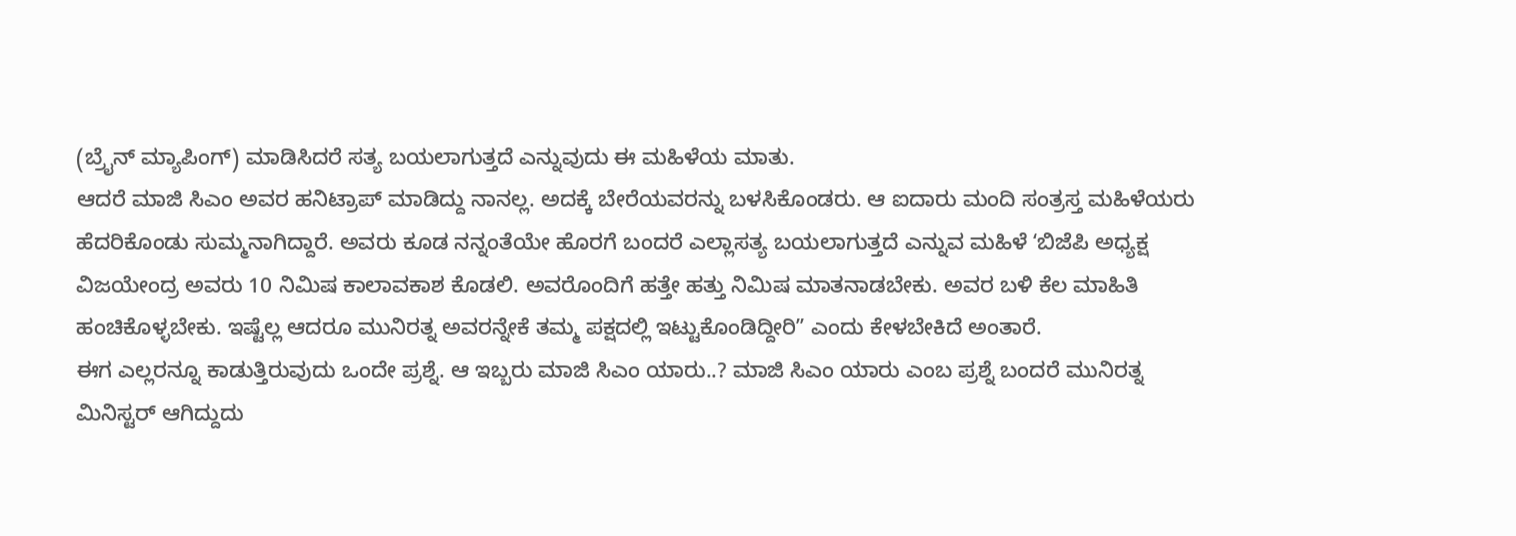(ಬ್ರೈನ್ ಮ್ಯಾಪಿಂಗ್) ಮಾಡಿಸಿದರೆ ಸತ್ಯ ಬಯಲಾಗುತ್ತದೆ ಎನ್ನುವುದು ಈ ಮಹಿಳೆಯ ಮಾತು.
ಆದರೆ ಮಾಜಿ ಸಿಎಂ ಅವರ ಹನಿಟ್ರಾಪ್ ಮಾಡಿದ್ದು ನಾನಲ್ಲ. ಅದಕ್ಕೆ ಬೇರೆಯವರನ್ನು ಬಳಸಿಕೊಂಡರು. ಆ ಐದಾರು ಮಂದಿ ಸಂತ್ರಸ್ತ ಮಹಿಳೆಯರು ಹೆದರಿಕೊಂಡು ಸುಮ್ಮನಾಗಿದ್ದಾರೆ. ಅವರು ಕೂಡ ನನ್ನಂತೆಯೇ ಹೊರಗೆ ಬಂದರೆ ಎಲ್ಲಾಸತ್ಯ ಬಯಲಾಗುತ್ತದೆ ಎನ್ನುವ ಮಹಿಳೆ ʻಬಿಜೆಪಿ ಅಧ್ಯಕ್ಷ ವಿಜಯೇಂದ್ರ ಅವರು 10 ನಿಮಿಷ ಕಾಲಾವಕಾಶ ಕೊಡಲಿ. ಅವರೊಂದಿಗೆ ಹತ್ತೇ ಹತ್ತು ನಿಮಿಷ ಮಾತನಾಡಬೇಕು. ಅವರ ಬಳಿ ಕೆಲ ಮಾಹಿತಿ ಹಂಚಿಕೊಳ್ಳಬೇಕು. ಇಷ್ಟೆಲ್ಲ ಆದರೂ ಮುನಿರತ್ನ ಅವರನ್ನೇಕೆ ತಮ್ಮ ಪಕ್ಷದಲ್ಲಿ ಇಟ್ಟುಕೊಂಡಿದ್ದೀರಿʼʼ ಎಂದು ಕೇಳಬೇಕಿದೆ ಅಂತಾರೆ.
ಈಗ ಎಲ್ಲರನ್ನೂ ಕಾಡುತ್ತಿರುವುದು ಒಂದೇ ಪ್ರಶ್ನೆ. ಆ ಇಬ್ಬರು ಮಾಜಿ ಸಿಎಂ ಯಾರು..? ಮಾಜಿ ಸಿಎಂ ಯಾರು ಎಂಬ ಪ್ರಶ್ನೆ ಬಂದರೆ ಮುನಿರತ್ನ ಮಿನಿಸ್ಟರ್ ಆಗಿದ್ದುದು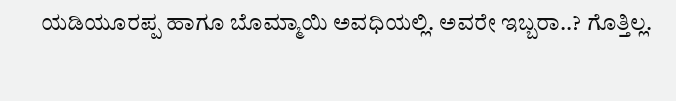ಯಡಿಯೂರಪ್ಪ ಹಾಗೂ ಬೊಮ್ಮಾಯಿ ಅವಧಿಯಲ್ಲಿ. ಅವರೇ ಇಬ್ಬರಾ..? ಗೊತ್ತಿಲ್ಲ.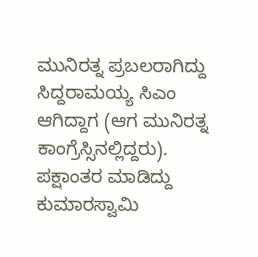ಮುನಿರತ್ನ ಪ್ರಬಲರಾಗಿದ್ದು ಸಿದ್ದರಾಮಯ್ಯ ಸಿಎಂ ಆಗಿದ್ದಾಗ (ಆಗ ಮುನಿರತ್ನ ಕಾಂಗ್ರೆಸ್ಸಿನಲ್ಲಿದ್ದರು). ಪಕ್ಷಾಂತರ ಮಾಡಿದ್ದು ಕುಮಾರಸ್ವಾಮಿ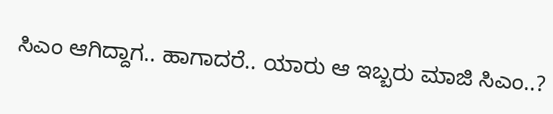ಸಿಎಂ ಆಗಿದ್ದಾಗ.. ಹಾಗಾದರೆ.. ಯಾರು ಆ ಇಬ್ಬರು ಮಾಜಿ ಸಿಎಂ..?